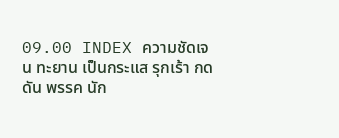09.00 INDEX ความชัดเจน ทะยาน เป็นกระแส รุกเร้า กดดัน พรรค นัก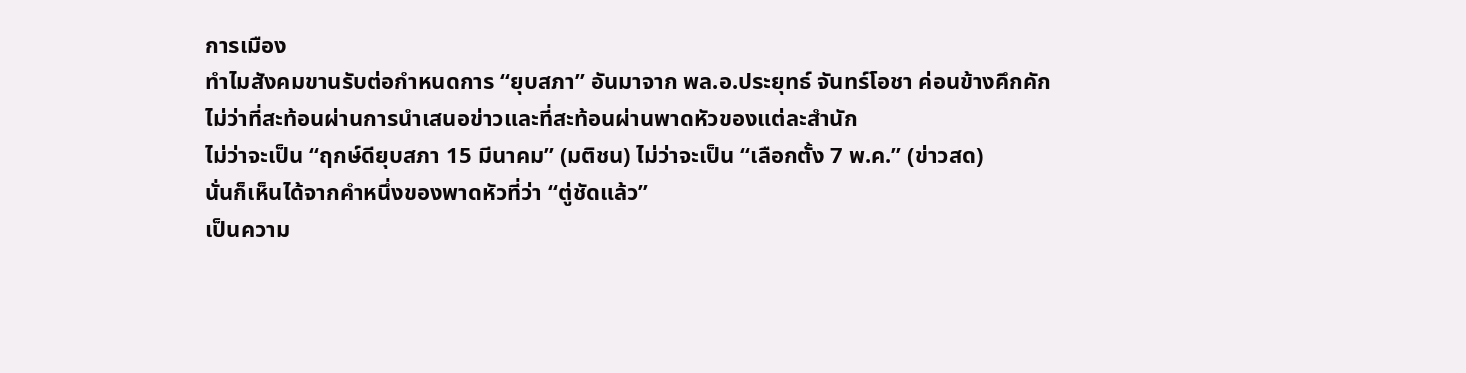การเมือง
ทำไมสังคมขานรับต่อกำหนดการ “ยุบสภา” อันมาจาก พล.อ.ประยุทธ์ จันทร์โอชา ค่อนข้างคึกคัก ไม่ว่าที่สะท้อนผ่านการนำเสนอข่าวและที่สะท้อนผ่านพาดหัวของแต่ละสำนัก
ไม่ว่าจะเป็น “ฤกษ์ดียุบสภา 15 มีนาคม” (มติชน) ไม่ว่าจะเป็น “เลือกตั้ง 7 พ.ค.” (ข่าวสด)
นั่นก็เห็นได้จากคำหนึ่งของพาดหัวที่ว่า “ตู่ชัดแล้ว”
เป็นความ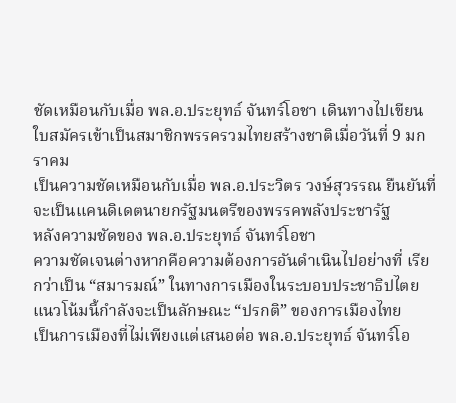ชัดเหมือนกับเมื่อ พล.อ.ประยุทธ์ จันทร์โอชา เดินทางไปเขียนใบสมัครเข้าเป็นสมาชิกพรรครวมไทยสร้างชาติเมื่อวันที่ 9 มกราคม
เป็นความชัดเหมือนกับเมื่อ พล.อ.ประวิตร วงษ์สุวรรณ ยืนยันที่จะเป็นแคนดิเดตนายกรัฐมนตรีของพรรคพลังประชารัฐ
หลังความชัดของ พล.อ.ประยุทธ์ จันทร์โอชา
ความชัดเจนต่างหากคือความต้องการอันดำเนินไปอย่างที่ เรียกว่าเป็น “สมารมณ์” ในทางการเมืองในระบอบประชาธิปไตย
แนวโน้มนี้กำลังจะเป็นลักษณะ “ปรกติ” ของการเมืองไทย
เป็นการเมืองที่ไม่เพียงแต่เสนอต่อ พล.อ.ประยุทธ์ จันทร์โอ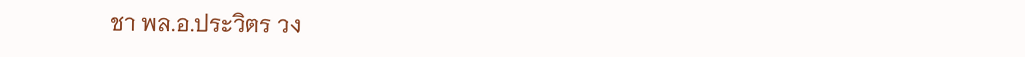ชา พล.อ.ประวิตร วง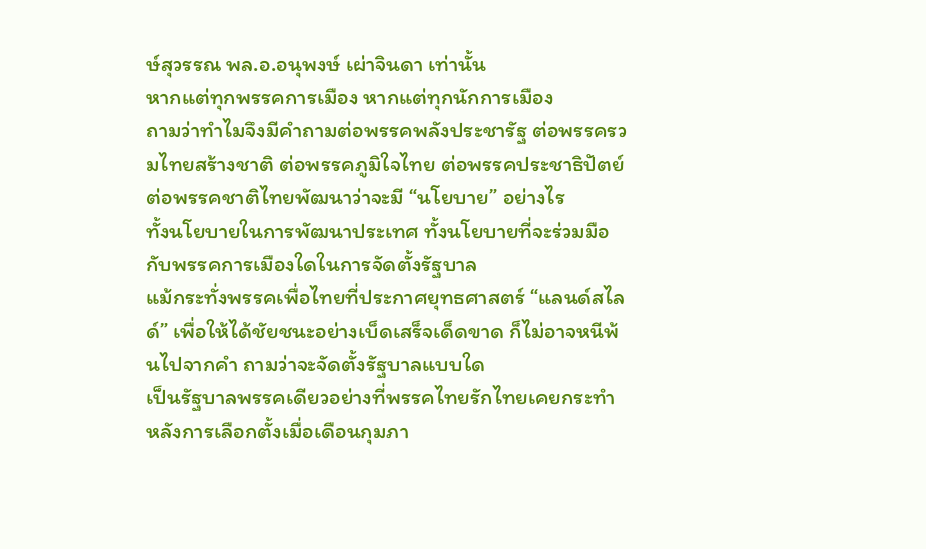ษ์สุวรรณ พล.อ.อนุพงษ์ เผ่าจินดา เท่านั้น
หากแต่ทุกพรรคการเมือง หากแต่ทุกนักการเมือง
ถามว่าทำไมจึงมีคำถามต่อพรรคพลังประชารัฐ ต่อพรรครวมไทยสร้างชาติ ต่อพรรคภูมิใจไทย ต่อพรรคประชาธิปัตย์ ต่อพรรคชาติไทยพัฒนาว่าจะมี “นโยบาย” อย่างไร
ทั้งนโยบายในการพัฒนาประเทศ ทั้งนโยบายที่จะร่วมมือกับพรรคการเมืองใดในการจัดตั้งรัฐบาล
แม้กระทั่งพรรคเพื่อไทยที่ประกาศยุทธศาสตร์ “แลนด์สไลด์” เพื่อให้ได้ชัยชนะอย่างเบ็ดเสร็จเด็ดขาด ก็ไม่อาจหนีพ้นไปจากคำ ถามว่าจะจัดตั้งรัฐบาลแบบใด
เป็นรัฐบาลพรรคเดียวอย่างที่พรรคไทยรักไทยเคยกระทำหลังการเลือกตั้งเมื่อเดือนกุมภา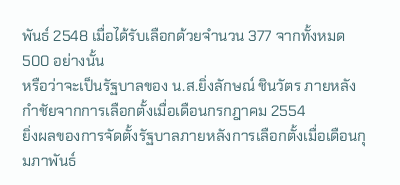พันธ์ 2548 เมื่อได้รับเลือกด้วยจำนวน 377 จากทั้งหมด 500 อย่างนั้น
หรือว่าจะเป็นรัฐบาลของ น.ส.ยิ่งลักษณ์ ชินวัตร ภายหลังกำชัยจากการเลือกตั้งเมื่อเดือนกรกฎาคม 2554
ยิ่งผลของการจัดตั้งรัฐบาลภายหลังการเลือกตั้งเมื่อเดือนกุมภาพันธ์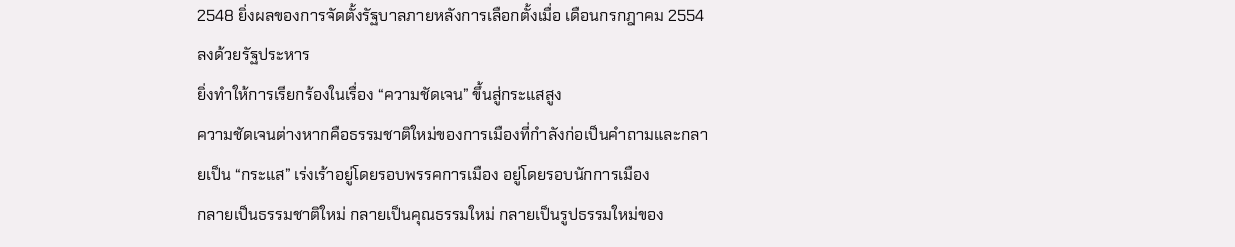2548 ยิ่งผลของการจัดตั้งรัฐบาลภายหลังการเลือกตั้งเมื่อ เดือนกรกฎาคม 2554 ลงด้วยรัฐประหาร
ยิ่งทำให้การเรียกร้องในเรื่อง “ความชัดเจน” ขึ้นสู่กระแสสูง
ความชัดเจนต่างหากคือธรรมชาติใหม่ของการเมืองที่กำลังก่อเป็นคำถามและกลายเป็น “กระแส” เร่งเร้าอยู่โดยรอบพรรคการเมือง อยู่โดยรอบนักการเมือง
กลายเป็นธรรมชาติใหม่ กลายเป็นคุณธรรมใหม่ กลายเป็นรูปธรรมใหม่ของ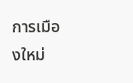การเมืองใหม่